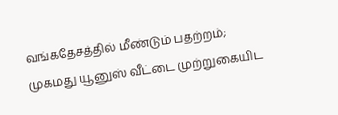வங்கதேசத்தில் மீண்டும் பதற்றம்; முகமது யூனுஸ் வீட்டை முற்றுகையிட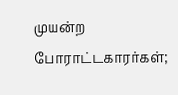முயன்ற போராட்டகாரர்கள்;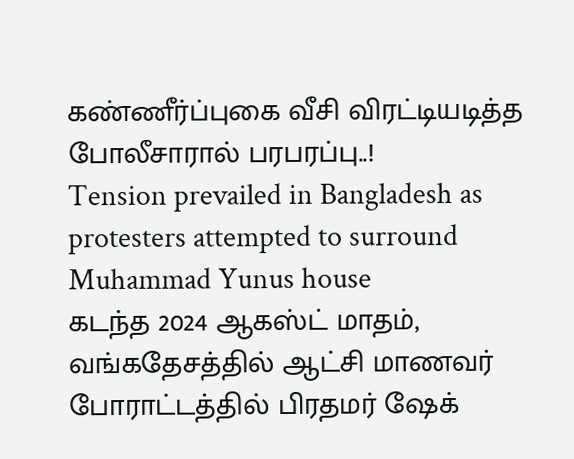கண்ணீர்ப்புகை வீசி விரட்டியடித்த போலீசாரால் பரபரப்பு..!
Tension prevailed in Bangladesh as protesters attempted to surround Muhammad Yunus house
கடந்த 2024 ஆகஸ்ட் மாதம், வங்கதேசத்தில் ஆட்சி மாணவர் போராட்டத்தில் பிரதமர் ஷேக்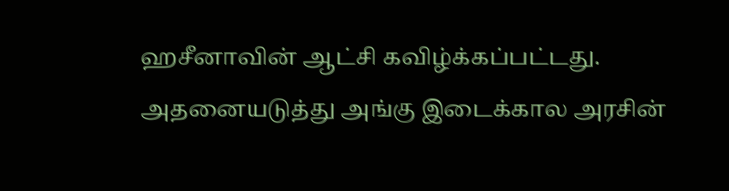ஹசீனாவின் ஆட்சி கவிழ்க்கப்பட்டது. அதனையடுத்து அங்கு இடைக்கால அரசின்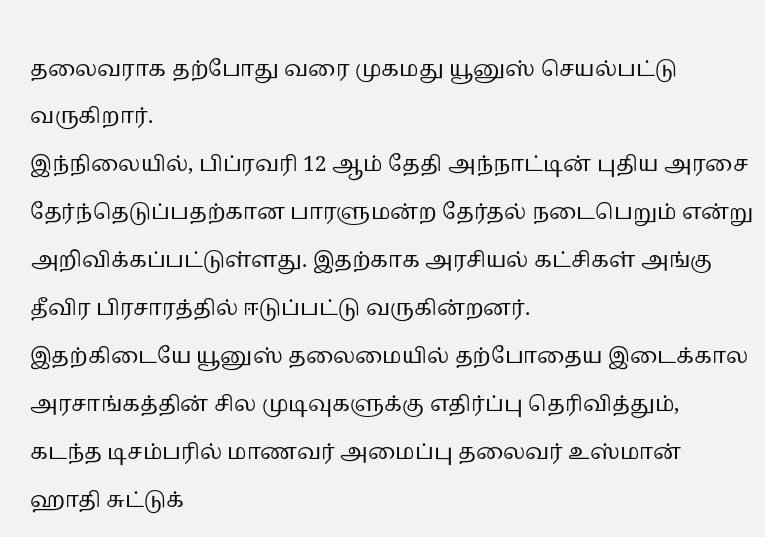தலைவராக தற்போது வரை முகமது யூனுஸ் செயல்பட்டு வருகிறார்.
இந்நிலையில், பிப்ரவரி 12 ஆம் தேதி அந்நாட்டின் புதிய அரசை தேர்ந்தெடுப்பதற்கான பாரளுமன்ற தேர்தல் நடைபெறும் என்று அறிவிக்கப்பட்டுள்ளது. இதற்காக அரசியல் கட்சிகள் அங்கு தீவிர பிரசாரத்தில் ஈடுப்பட்டு வருகின்றனர்.
இதற்கிடையே யூனுஸ் தலைமையில் தற்போதைய இடைக்கால அரசாங்கத்தின் சில முடிவுகளுக்கு எதிர்ப்பு தெரிவித்தும், கடந்த டிசம்பரில் மாணவர் அமைப்பு தலைவர் உஸ்மான் ஹாதி சுட்டுக்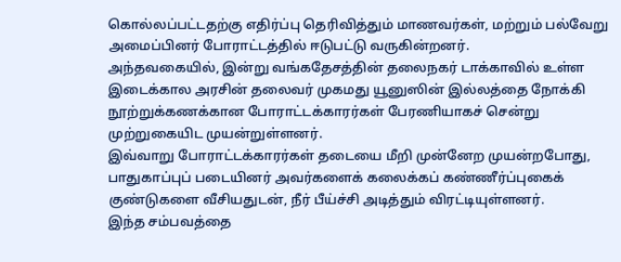கொல்லப்பட்டதற்கு எதிர்ப்பு தெரிவித்தும் மாணவர்கள், மற்றும் பல்வேறு அமைப்பினர் போராட்டத்தில் ஈடுபட்டு வருகின்றனர்.
அந்தவகையில், இன்று வங்கதேசத்தின் தலைநகர் டாக்காவில் உள்ள இடைக்கால அரசின் தலைவர் முகமது யூனுஸின் இல்லத்தை நோக்கி நூற்றுக்கணக்கான போராட்டக்காரர்கள் பேரணியாகச் சென்று முற்றுகையிட முயன்றுள்ளனர்.
இவ்வாறு போராட்டக்காரர்கள் தடையை மீறி முன்னேற முயன்றபோது, பாதுகாப்புப் படையினர் அவர்களைக் கலைக்கப் கண்ணீர்ப்புகைக் குண்டுகளை வீசியதுடன், நீர் பீய்ச்சி அடித்தும் விரட்டியுள்ளனர்.
இந்த சம்பவத்தை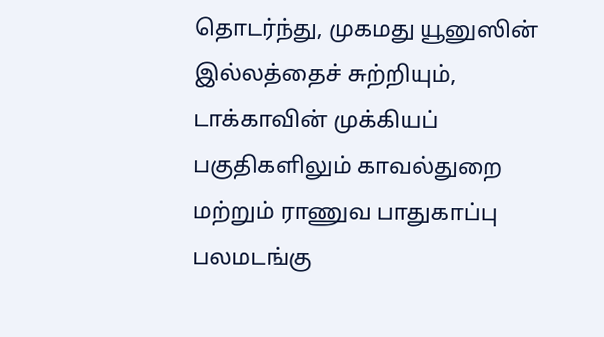தொடர்ந்து, முகமது யூனுஸின் இல்லத்தைச் சுற்றியும், டாக்காவின் முக்கியப் பகுதிகளிலும் காவல்துறை மற்றும் ராணுவ பாதுகாப்பு பலமடங்கு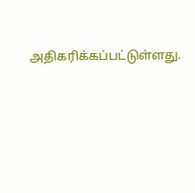அதிகரிக்கப்பட்டுள்ளது.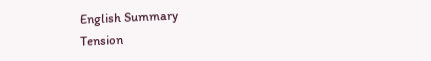English Summary
Tension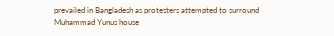prevailed in Bangladesh as protesters attempted to surround Muhammad Yunus house